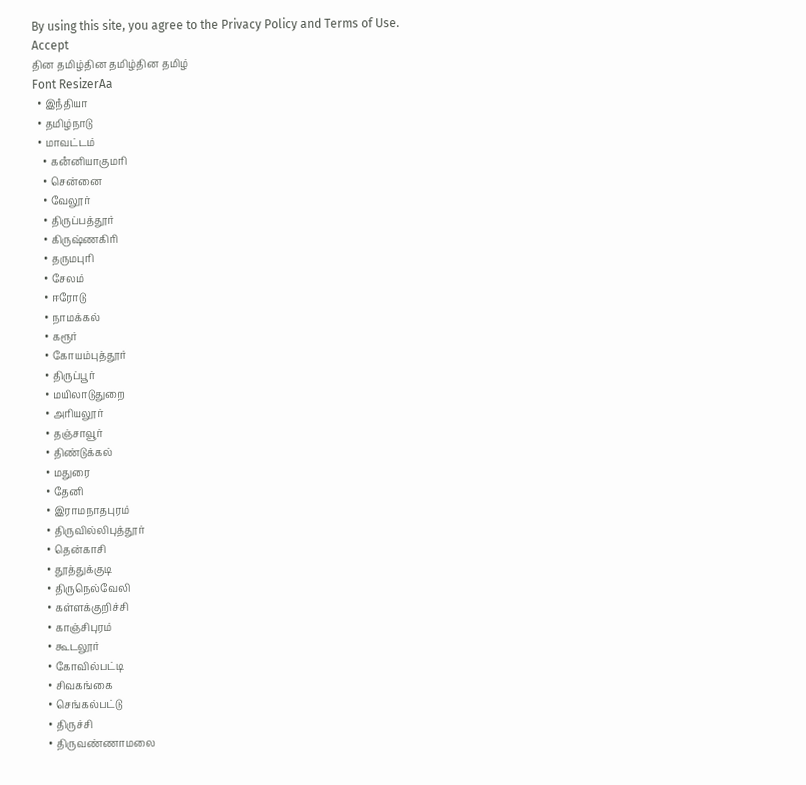By using this site, you agree to the Privacy Policy and Terms of Use.
Accept
தின தமிழ்தின தமிழ்தின தமிழ்
Font ResizerAa
  • இநஂதியா
  • தமிழ்நாடு
  • மாவட்டம்
    • கனஂனியாகுமரி
    • சென்னை
    • வேலூர்
    • திருப்பத்தூர்
    • கிருஷ்ணகிரி
    • தருமபுரி
    • சேலம்
    • ஈரோடு
    • நாமக்கல்
    • கரூர்
    • கோயம்புத்தூர்
    • திருப்பூர்
    • மயிலாடுதுறை
    • அரியலூர்
    • தஞ்சாவூர்
    • திண்டுக்கல்
    • மதுரை
    • தேனி
    • இராமநாதபுரம்
    • திருவில்லிபுத்தூர்
    • தென்காசி
    • தூத்துக்குடி
    • திருநெல்வேலி
    • கள்ளக்குறிச்சி
    • காஞ்சிபுரம்
    • கூடலூர்
    • கோவில்பட்டி
    • சிவகங்கை
    • செங்கல்பட்டு
    • திருச்சி
    • திருவண்ணாமலை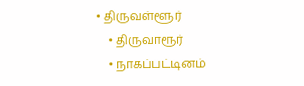• திருவள்ளூர்
    • திருவாரூர்
    • நாகப்பட்டினம்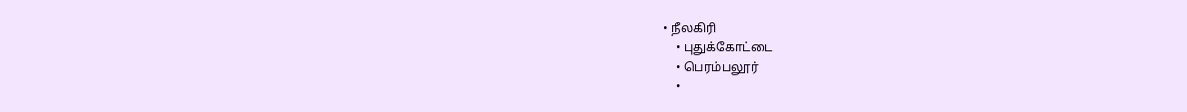• நீலகிரி
    • புதுக்கோட்டை
    • பெரம்பலூர்
    •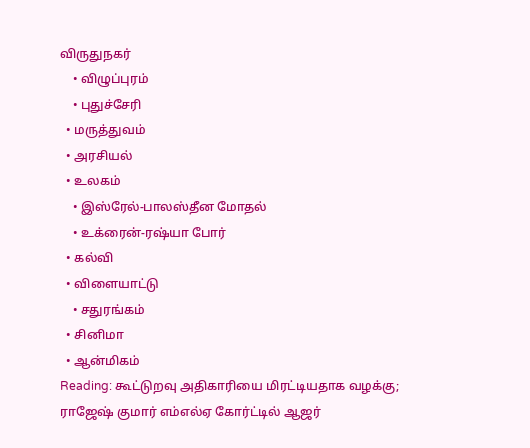விருதுநகர்
    • விழுப்புரம்
    • புதுச்சேரி
  • மருத்துவம்
  • அரசியல்
  • உலகம்
    • இஸ்ரேல்-பாலஸ்தீன மோதல்
    • உக்ரைன்-ரஷ்யா போர்
  • கல்வி
  • விளையாட்டு
    • சதுரங்கம்
  • சினிமா
  • ஆன்மிகம்
Reading: கூட்டுறவு அதிகாரியை மிரட்டியதாக வழக்கு; ராஜேஷ் குமார் எம்எல்ஏ கோர்ட்டில் ஆஜர்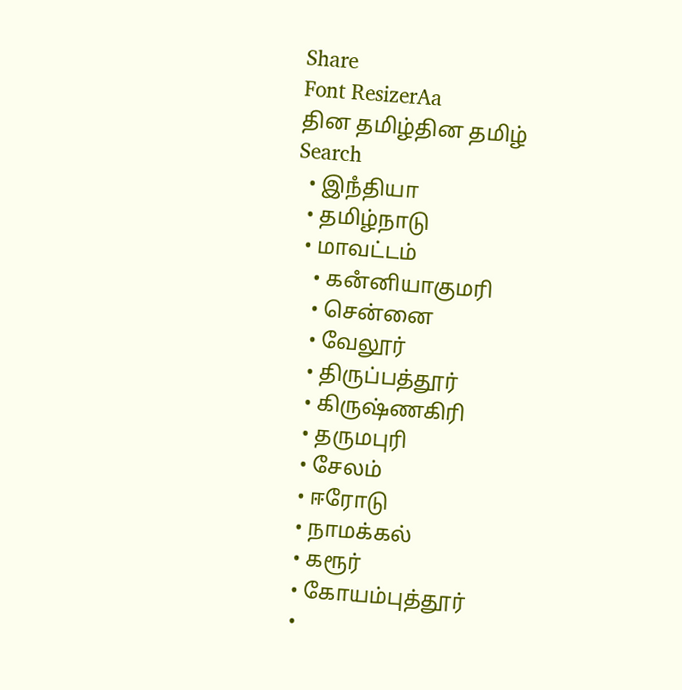Share
Font ResizerAa
தின தமிழ்தின தமிழ்
Search
  • இநஂதியா
  • தமிழ்நாடு
  • மாவட்டம்
    • கனஂனியாகுமரி
    • சென்னை
    • வேலூர்
    • திருப்பத்தூர்
    • கிருஷ்ணகிரி
    • தருமபுரி
    • சேலம்
    • ஈரோடு
    • நாமக்கல்
    • கரூர்
    • கோயம்புத்தூர்
    •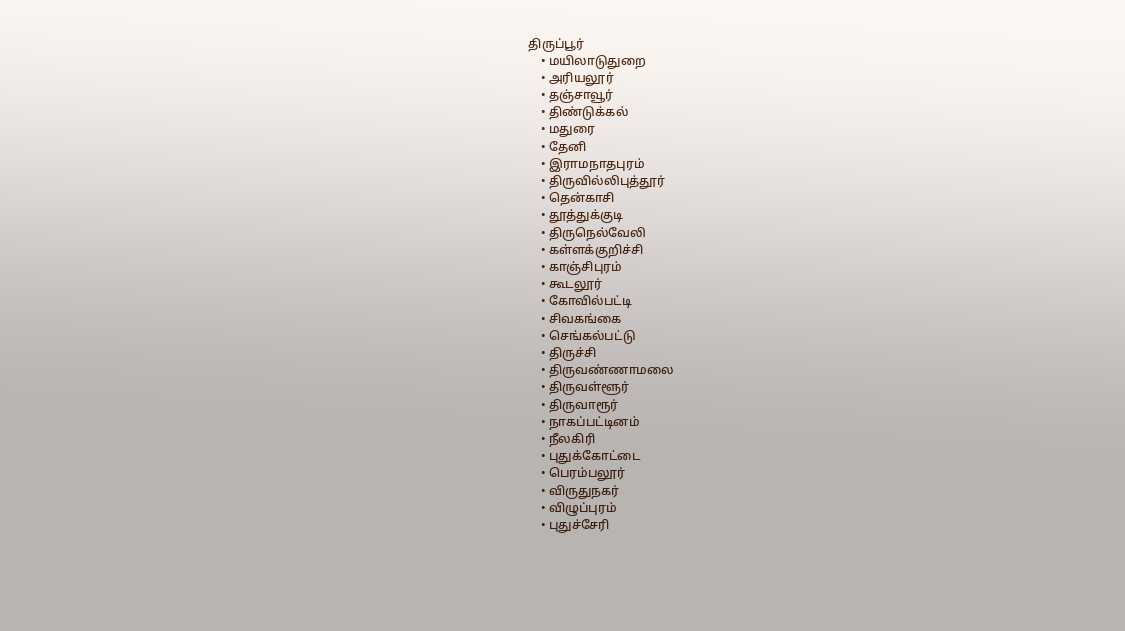திருப்பூர்
    • மயிலாடுதுறை
    • அரியலூர்
    • தஞ்சாவூர்
    • திண்டுக்கல்
    • மதுரை
    • தேனி
    • இராமநாதபுரம்
    • திருவில்லிபுத்தூர்
    • தென்காசி
    • தூத்துக்குடி
    • திருநெல்வேலி
    • கள்ளக்குறிச்சி
    • காஞ்சிபுரம்
    • கூடலூர்
    • கோவில்பட்டி
    • சிவகங்கை
    • செங்கல்பட்டு
    • திருச்சி
    • திருவண்ணாமலை
    • திருவள்ளூர்
    • திருவாரூர்
    • நாகப்பட்டினம்
    • நீலகிரி
    • புதுக்கோட்டை
    • பெரம்பலூர்
    • விருதுநகர்
    • விழுப்புரம்
    • புதுச்சேரி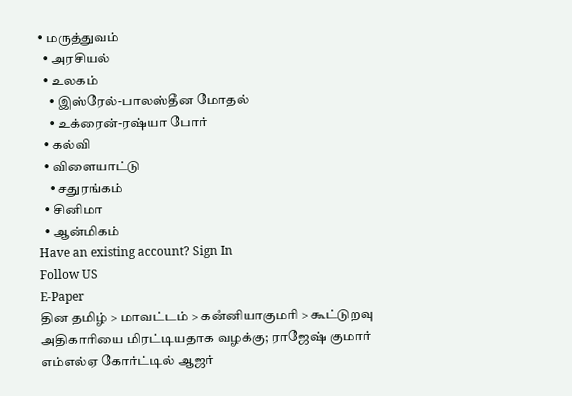• மருத்துவம்
  • அரசியல்
  • உலகம்
    • இஸ்ரேல்-பாலஸ்தீன மோதல்
    • உக்ரைன்-ரஷ்யா போர்
  • கல்வி
  • விளையாட்டு
    • சதுரங்கம்
  • சினிமா
  • ஆன்மிகம்
Have an existing account? Sign In
Follow US
E-Paper
தின தமிழ் > மாவட்டம் > கனஂனியாகுமரி > கூட்டுறவு அதிகாரியை மிரட்டியதாக வழக்கு; ராஜேஷ் குமார் எம்எல்ஏ கோர்ட்டில் ஆஜர்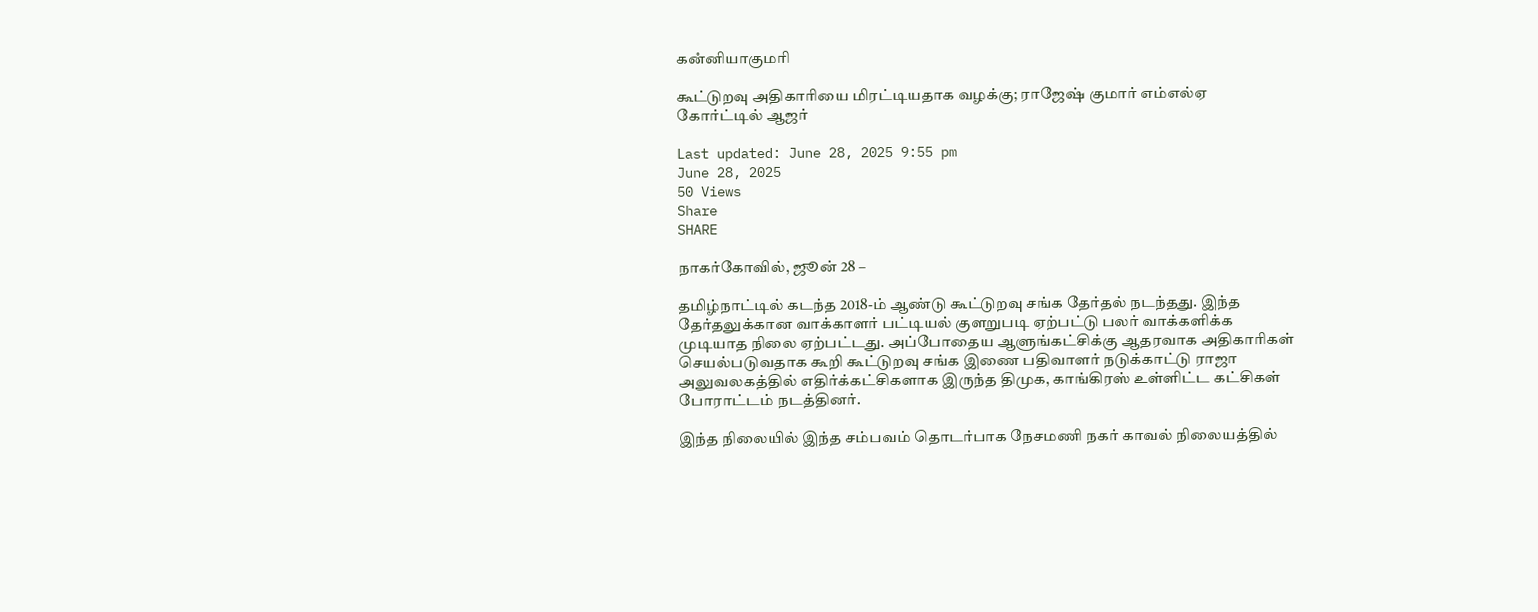கனஂனியாகுமரி

கூட்டுறவு அதிகாரியை மிரட்டியதாக வழக்கு; ராஜேஷ் குமார் எம்எல்ஏ கோர்ட்டில் ஆஜர்

Last updated: June 28, 2025 9:55 pm
June 28, 2025
50 Views
Share
SHARE

நாகர்கோவில், ஜூன் 28 –

தமிழ்நாட்டில் கடந்த 2018-ம் ஆண்டு கூட்டுறவு சங்க தேர்தல் நடந்தது. இந்த தேர்தலுக்கான வாக்காளர் பட்டியல் குளறுபடி ஏற்பட்டு பலர் வாக்களிக்க முடியாத நிலை ஏற்பட்டது. அப்போதைய ஆளுங்கட்சிக்கு ஆதரவாக அதிகாரிகள் செயல்படுவதாக கூறி கூட்டுறவு சங்க இணை பதிவாளர் நடுக்காட்டு ராஜா அலுவலகத்தில் எதிர்க்கட்சிகளாக இருந்த திமுக, காங்கிரஸ் உள்ளிட்ட கட்சிகள் போராட்டம் நடத்தினர்.

இந்த நிலையில் இந்த சம்பவம் தொடர்பாக நேசமணி நகர் காவல் நிலையத்தில்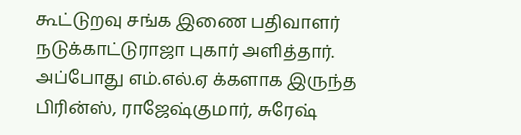கூட்டுறவு சங்க இணை பதிவாளர் நடுக்காட்டுராஜா புகார் அளித்தார். அப்போது எம்.எல்.ஏ க்களாக இருந்த பிரின்ஸ், ராஜேஷ்குமார், சுரேஷ்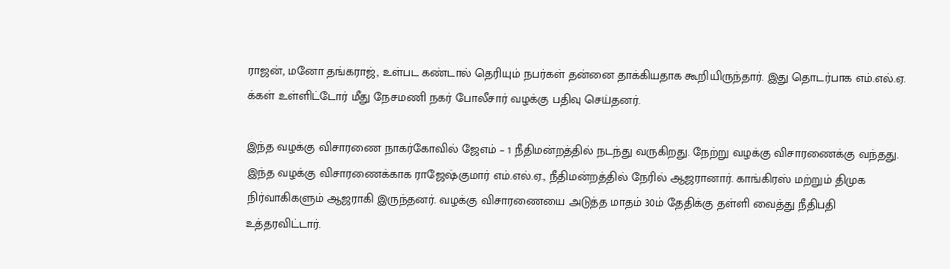ராஜன், மனோ தங்கராஜ், உள்பட கண்டால் தெரியும் நபர்கள் தன்னை தாக்கியதாக கூறியிருந்தார். இது தொடர்பாக எம்.எல்.ஏ. க்கள் உள்ளிட்டோர் மீது நேசமணி நகர் போலீசார் வழக்கு பதிவு செய்தனர்.

இந்த வழக்கு விசாரணை நாகர்கோவில் ஜேஎம் – 1 நீதிமன்றத்தில் நடந்து வருகிறது. நேற்று வழக்கு விசாரணைக்கு வந்தது. இந்த வழக்கு விசாரணைக்காக ராஜேஷ்குமார் எம்.எல்.ஏ., நீதிமன்றத்தில் நேரில் ஆஜரானார். காங்கிரஸ் மற்றும் திமுக நிர்வாகிகளும் ஆஜராகி இருந்தனர். வழக்கு விசாரணையை அடுத்த மாதம் 30ம் தேதிக்கு தள்ளி வைத்து நீதிபதி உத்தரவிட்டார்.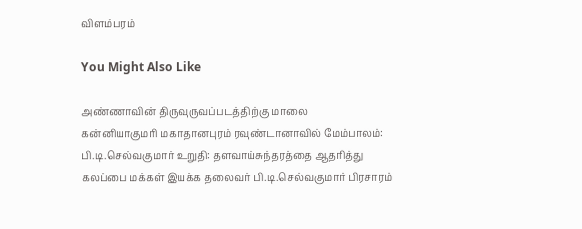விளம்பரம்

You Might Also Like

அண்ணாவின் திருவுருவப்படத்திற்கு மாலை
கன்னியாகுமரி மகாதானபுரம் ரவுண்டானாவில் மேம்பாலம்: பி.டி.செல்வகுமார் உறுதி: தளவாய்சுந்தரத்தை ஆதரித்து கலப்பை மக்கள் இயக்க தலைவர் பி.டி.செல்வகுமார் பிரசாரம்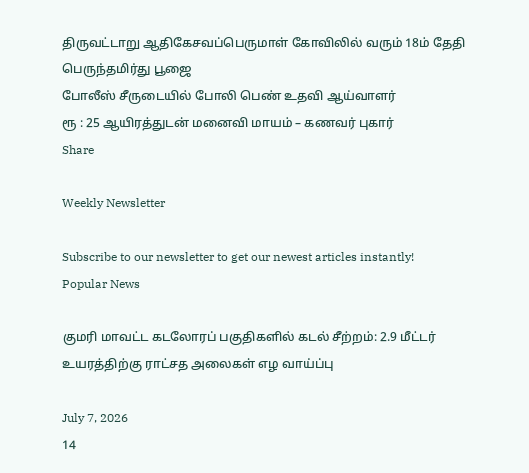திருவட்டாறு ஆதிகேசவப்பெருமாள் கோவிலில் வரும் 18ம் தேதி பெருந்தமிர்து பூஜை
போலீஸ் சீருடையில் போலி பெண் உதவி ஆய்வாளர்
ரூ : 25 ஆயிரத்துடன் மனைவி மாயம் – கணவர் புகார்
Share

Weekly Newsletter

Subscribe to our newsletter to get our newest articles instantly!
Popular News

குமரி மாவட்ட கடலோரப் பகுதிகளில் கடல் சீற்றம்: 2.9 மீட்டர் உயரத்திற்கு ராட்சத அலைகள் எழ வாய்ப்பு

July 7, 2026
14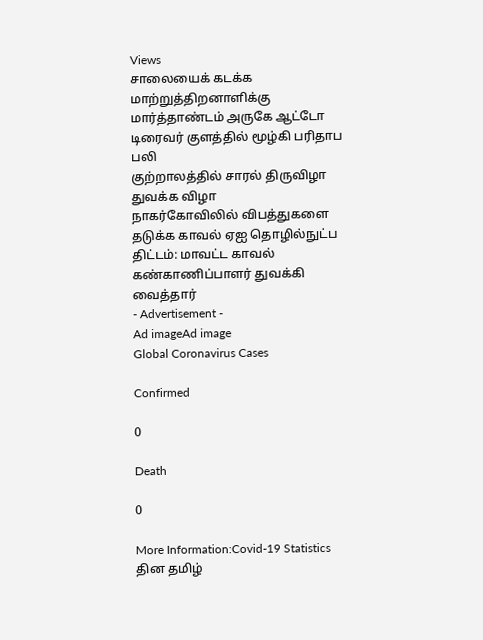Views
சாலையைக் கடக்க மாற்றுத்திறனாளிக்கு
மார்த்தாண்டம் அருகே ஆட்டோ டிரைவர் குளத்தில் மூழ்கி பரிதாப பலி
குற்றாலத்தில் சாரல் திருவிழா துவக்க விழா
நாகர்கோவிலில் விபத்துகளை தடுக்க காவல் ஏஐ தொழில்நுட்ப திட்டம்: மாவட்ட காவல் கண்காணிப்பாளர் துவக்கி வைத்தார்
- Advertisement -
Ad imageAd image
Global Coronavirus Cases

Confirmed

0

Death

0

More Information:Covid-19 Statistics
தின தமிழ்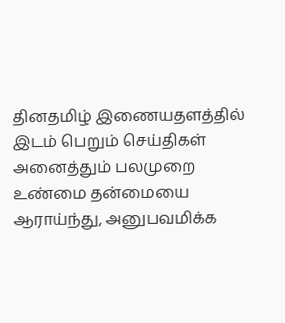தினதமிழ் இணையதளத்தில் இடம் பெறும் செய்திகள் அனைத்தும் பலமுறை உண்மை தன்மையை ஆராய்ந்து, அனுபவமிக்க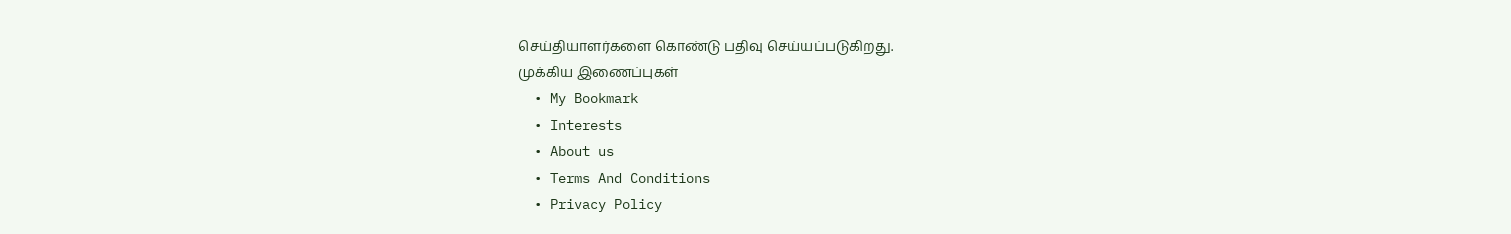செய்தியாளர்களை கொண்டு பதிவு செய்யப்படுகிறது.
முக்கிய இணைப்புகள்
  • My Bookmark
  • Interests
  • About us
  • Terms And Conditions
  • Privacy Policy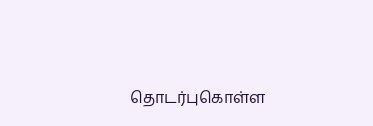தொடர்புகொள்ள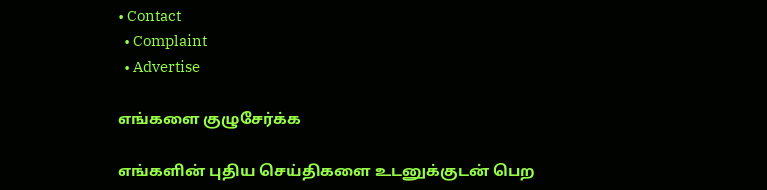• Contact
  • Complaint
  • Advertise

எங்களை குழுசேர்க்க

எங்களின் புதிய செய்திகளை உடனுக்குடன் பெற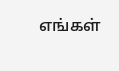எங்கள்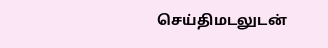செய்திமடலுடன்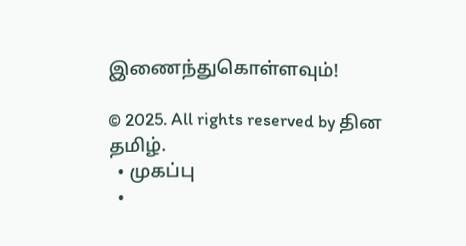இணைந்துகொள்ளவும்!

© 2025. All rights reserved by தின தமிழ்.
  • முகப்பு
  •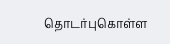தொடர்புகொள்ள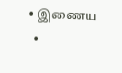• இணைய
  •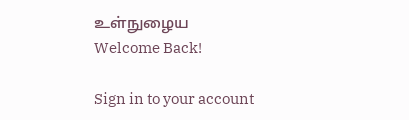உள்நுழைய
Welcome Back!

Sign in to your account